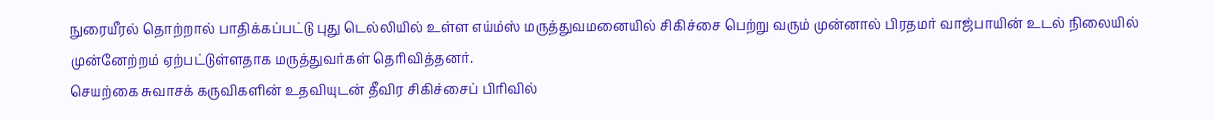நுரையீரல் தொற்றால் பாதிக்கப்பட்டு புது டெல்லியில் உள்ள எய்ம்ஸ் மருத்துவமனையில் சிகிச்சை பெற்று வரும் முன்னால் பிரதமர் வாஜ்பாயின் உடல் நிலையில் முன்னேற்றம் ஏற்பட்டுள்ளதாக மருத்துவர்கள் தெரிவித்தனர்.
செயற்கை சுவாசக் கருவிகளின் உதவியுடன் தீவிர சிகிச்சைப் பிரிவில்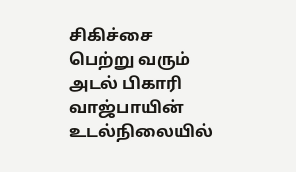சிகிச்சை பெற்று வரும் அடல் பிகாரி வாஜ்பாயின் உடல்நிலையில்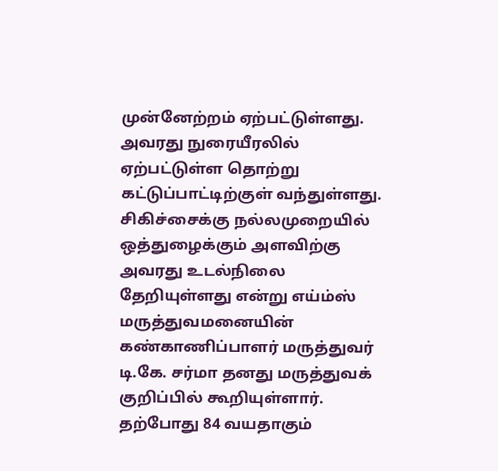முன்னேற்றம் ஏற்பட்டுள்ளது. அவரது நுரையீரலில் ஏற்பட்டுள்ள தொற்று கட்டுப்பாட்டிற்குள் வந்துள்ளது. சிகிச்சைக்கு நல்லமுறையில் ஒத்துழைக்கும் அளவிற்கு அவரது உடல்நிலை தேறியுள்ளது என்று எய்ம்ஸ் மருத்துவமனையின் கண்காணிப்பாளர் மருத்துவர் டி.கே. சர்மா தனது மருத்துவக் குறிப்பில் கூறியுள்ளார்.
தற்போது 84 வயதாகும்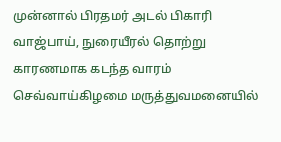முன்னால் பிரதமர் அடல் பிகாரி வாஜ்பாய், நுரையீரல் தொற்று காரணமாக கடந்த வாரம் செவ்வாய்கிழமை மருத்துவமனையில்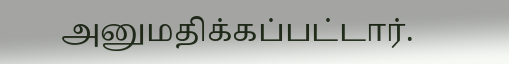அனுமதிக்கப்பட்டார்.